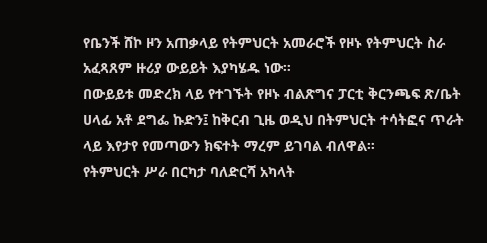የቤንች ሸኮ ዞን አጠቃላይ የትምህርት አመራሮች የዞኑ የትምህርት ስራ አፈጻጸም ዙሪያ ውይይት እያካሄዱ ነው።
በውይይቱ መድረክ ላይ የተገኙት የዞኑ ብልጽግና ፓርቲ ቅርንጫፍ ጽ/ቤት ሀላፊ አቶ ደግፌ ኩድን፤ ከቅርብ ጊዜ ወዲህ በትምህርት ተሳትፎና ጥራት ላይ እየታየ የመጣውን ክፍተት ማረም ይገባል ብለዋል።
የትምህርት ሥራ በርካታ ባለድርሻ አካላት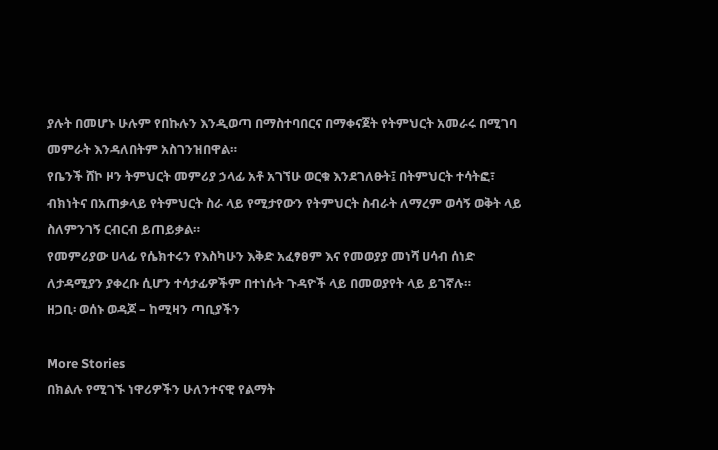ያሉት በመሆኑ ሁሉም የበኩሉን እንዲወጣ በማስተባበርና በማቀናጀት የትምህርት አመራሩ በሚገባ መምራት እንዳለበትም አስገንዝበዋል።
የቤንች ሸኮ ዞን ትምህርት መምሪያ ኃላፊ አቶ አገኘሁ ወርቁ እንደገለፁት፤ በትምህርት ተሳትፎ፣ ብክነትና በአጠቃላይ የትምህርት ስራ ላይ የሚታየውን የትምህርት ስብራት ለማረም ወሳኝ ወቅት ላይ ስለምንገኝ ርብርብ ይጠይቃል።
የመምሪያው ሀላፊ የሴክተሩን የእስካሁን እቅድ አፈፃፀም እና የመወያያ መነሻ ሀሳብ ሰነድ ለታዳሚያን ያቀረቡ ሲሆን ተሳታፊዎችም በተነሱት ጉዳዮች ላይ በመወያየት ላይ ይገኛሉ።
ዘጋቢ፡ ወሰኑ ወዳጆ – ከሚዛን ጣቢያችን

More Stories
በክልሉ የሚገኙ ነዋሪዎችን ሁለንተናዊ የልማት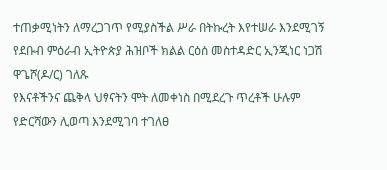ተጠቃሚነትን ለማረጋገጥ የሚያስችል ሥራ በትኩረት እየተሠራ እንደሚገኝ የደቡብ ምዕራብ ኢትዮጵያ ሕዝቦች ክልል ርዕሰ መስተዳድር ኢንጂነር ነጋሽ ዋጌሾ(ዶ/ር) ገለጹ
የእናቶችንና ጨቅላ ህፃናትን ሞት ለመቀነስ በሚደረጉ ጥረቶች ሁሉም የድርሻውን ሊወጣ እንደሚገባ ተገለፀ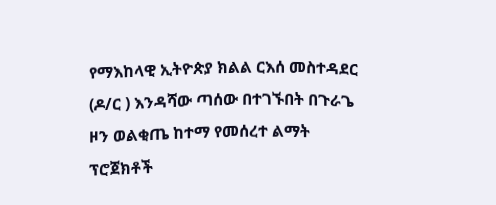የማእከላዊ ኢትዮጵያ ክልል ርእሰ መስተዳደር (ዶ/ር ) እንዳሻው ጣሰው በተገኙበት በጉራጌ ዞን ወልቂጤ ከተማ የመሰረተ ልማት ፕሮጀክቶች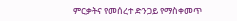ምርቃትና የመሰረተ ድንጋይ የማስቀመጥ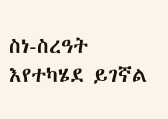ስነ-ስረዓት እየተካሄደ ይገኛል